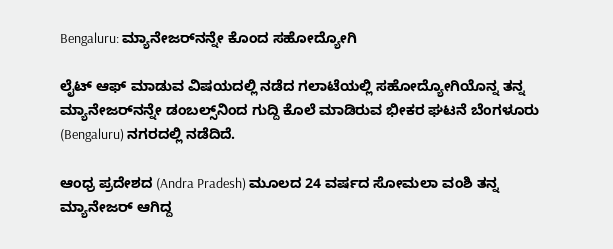Bengaluru: ಮ್ಯಾನೇಜರ್‌ನನ್ನೇ ಕೊಂದ ಸಹೋದ್ಯೋಗಿ

ಲೈಟ್‌ ಆಫ್‌ ಮಾಡುವ ವಿಷಯದಲ್ಲಿ ನಡೆದ ಗಲಾಟೆಯಲ್ಲಿ ಸಹೋದ್ಯೋಗಿಯೊನ್ನ ತನ್ನ ಮ್ಯಾನೇಜರ್‌ನನ್ನೇ ಡಂಬಲ್ಸ್‌ನಿಂದ ಗುದ್ದಿ ಕೊಲೆ ಮಾಡಿರುವ ಭೀಕರ ಘಟನೆ ಬೆಂಗಳೂರು (Bengaluru) ನಗರದಲ್ಲಿ ನಡೆದಿದೆ.

ಆಂಧ್ರ ಪ್ರದೇಶದ (Andra Pradesh) ಮೂಲದ 24 ವರ್ಷದ ಸೋಮಲಾ ವಂಶಿ ತನ್ನ ಮ್ಯಾನೇಜರ್‌ ಆಗಿದ್ದ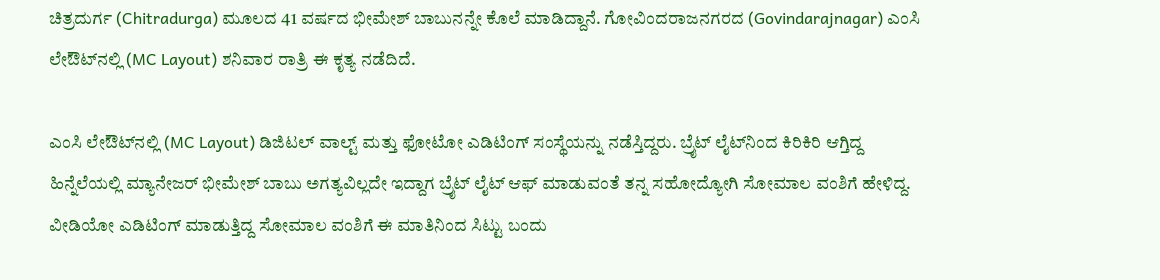ಚಿತ್ರದುರ್ಗ (Chitradurga) ಮೂಲದ 41 ವರ್ಷದ ಭೀಮೇಶ್‌ ಬಾಬುನನ್ನೇ ಕೊಲೆ ಮಾಡಿದ್ದಾನೆ. ಗೋವಿಂದರಾಜನಗರದ (Govindarajnagar) ಎಂಸಿ ಲೇಔಟ್‌ನಲ್ಲಿ (MC Layout) ಶನಿವಾರ ರಾತ್ರಿ ಈ ಕೃತ್ಯ ನಡೆದಿದೆ.

ಎಂಸಿ ಲೇಔಟ್‌ನಲ್ಲಿ (MC Layout) ಡಿಜಿಟಲ್‌ ವಾಲ್ಟ್‌ ಮತ್ತು ಫೋಟೋ ಎಡಿಟಿಂಗ್‌ ಸಂಸ್ಥೆಯನ್ನು ನಡೆಸ್ತಿದ್ದರು. ಬ್ರೈಟ್‌ ಲೈಟ್‌ನಿಂದ ಕಿರಿಕಿರಿ ಆಗ್ತಿದ್ದ ಹಿನ್ನೆಲೆಯಲ್ಲಿ ಮ್ಯಾನೇಜರ್‌ ಭೀಮೇಶ್‌ ಬಾಬು ಅಗತ್ಯವಿಲ್ಲದೇ ಇದ್ದಾಗ ಬ್ರೈಟ್‌ ಲೈಟ್‌ ಆಫ್‌ ಮಾಡುವಂತೆ ತನ್ನ ಸಹೋದ್ಯೋಗಿ ಸೋಮಾಲ ವಂಶಿಗೆ ಹೇಳಿದ್ದ. ವೀಡಿಯೋ ಎಡಿಟಿಂಗ್‌ ಮಾಡುತ್ತಿದ್ದ ಸೋಮಾಲ ವಂಶಿಗೆ ಈ ಮಾತಿನಿಂದ ಸಿಟ್ಟು ಬಂದು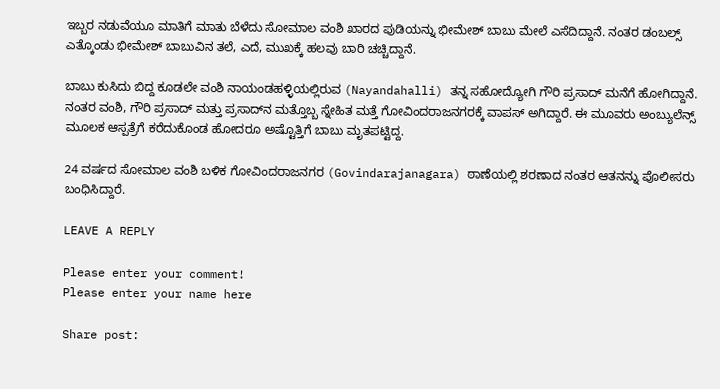ಇಬ್ಬರ ನಡುವೆಯೂ ಮಾತಿಗೆ ಮಾತು ಬೆಳೆದು ಸೋಮಾಲ ವಂಶಿ ಖಾರದ ಪುಡಿಯನ್ನು ಭೀಮೇಶ್‌ ಬಾಬು ಮೇಲೆ ಎಸೆದಿದ್ದಾನೆ. ನಂತರ ಡಂಬಲ್ಸ್‌ ಎತ್ಕೊಂಡು ಭೀಮೇಶ್‌ ಬಾಬುವಿನ ತಲೆ, ಎದೆ, ಮುಖಕ್ಕೆ ಹಲವು ಬಾರಿ ಚಚ್ಚಿದ್ದಾನೆ.

ಬಾಬು ಕುಸಿದು ಬಿದ್ದ ಕೂಡಲೇ ವಂಶಿ ನಾಯಂಡಹಳ್ಳಿಯಲ್ಲಿರುವ (Nayandahalli) ತನ್ನ ಸಹೋದ್ಯೋಗಿ ಗೌರಿ ಪ್ರಸಾದ್ ಮನೆಗೆ ಹೋಗಿದ್ದಾನೆ. ನಂತರ ವಂಶಿ, ಗೌರಿ ಪ್ರಸಾದ್‌ ಮತ್ತು ಪ್ರಸಾದ್‌ನ ಮತ್ತೊಬ್ಬ ಸ್ನೇಹಿತ ಮತ್ತೆ ಗೋವಿಂದರಾಜನಗರಕ್ಕೆ ವಾಪಸ್‌ ಅಗಿದ್ದಾರೆ. ಈ ಮೂವರು ಅಂಬ್ಯುಲೆನ್ಸ್‌ ಮೂಲಕ ಆಸ್ಪತ್ರೆಗೆ ಕರೆದುಕೊಂಡ ಹೋದರೂ ಅಷ್ಟೊತ್ತಿಗೆ ಬಾಬು ಮೃತಪಟ್ಟಿದ್ದ.

24 ವರ್ಷದ ಸೋಮಾಲ ವಂಶಿ ಬಳಿಕ ಗೋವಿಂದರಾಜನಗರ (Govindarajanagara) ಠಾಣೆಯಲ್ಲಿ ಶರಣಾದ ನಂತರ ಆತನನ್ನು ಪೊಲೀಸರು ಬಂಧಿಸಿದ್ದಾರೆ.

LEAVE A REPLY

Please enter your comment!
Please enter your name here

Share post: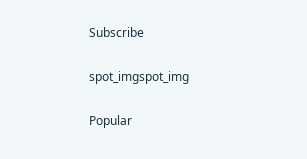Subscribe

spot_imgspot_img

Popular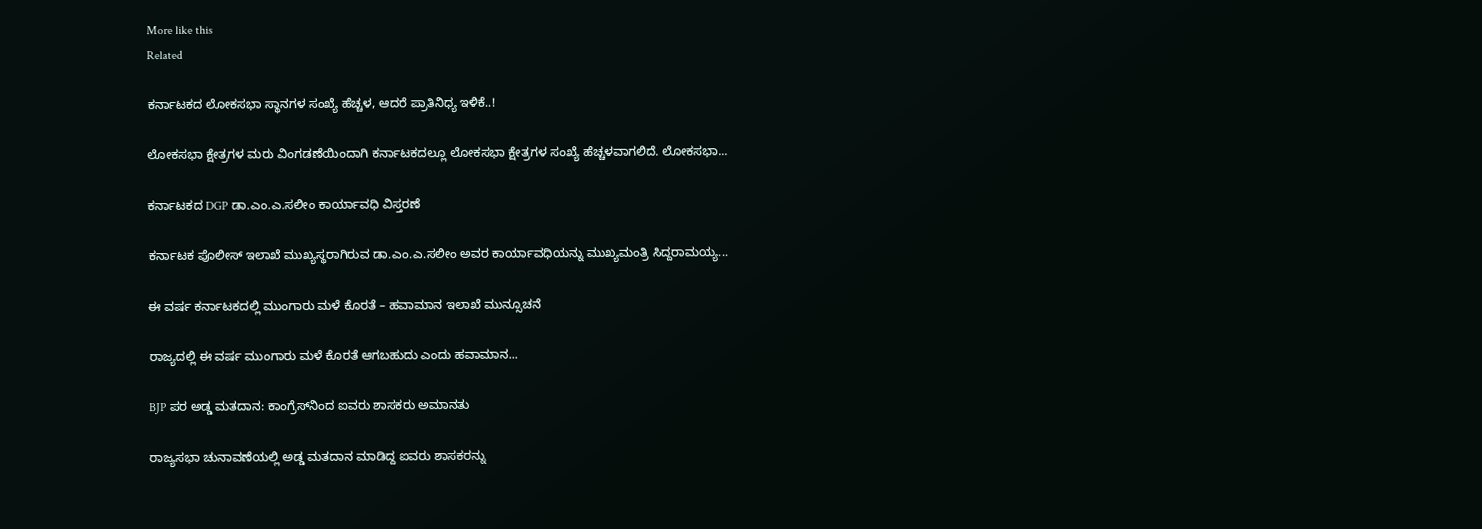More like this
Related

ಕರ್ನಾಟಕದ ಲೋಕಸಭಾ ಸ್ಥಾನಗಳ ಸಂಖ್ಯೆ ಹೆಚ್ಚಳ, ಆದರೆ ಪ್ರಾತಿನಿಧ್ಯ ಇಳಿಕೆ..!

ಲೋಕಸಭಾ ಕ್ಷೇತ್ರಗಳ ಮರು ವಿಂಗಡಣೆಯಿಂದಾಗಿ ಕರ್ನಾಟಕದಲ್ಲೂ ಲೋಕಸಭಾ ಕ್ಷೇತ್ರಗಳ ಸಂಖ್ಯೆ ಹೆಚ್ಚಳವಾಗಲಿದೆ. ಲೋಕಸಭಾ...

ಕರ್ನಾಟಕದ DGP ಡಾ.ಎಂ.ಎ.ಸಲೀಂ ಕಾರ್ಯಾವಧಿ ವಿಸ್ತರಣೆ

ಕರ್ನಾಟಕ ಪೊಲೀಸ್‌ ಇಲಾಖೆ ಮುಖ್ಯಸ್ಥರಾಗಿರುವ ಡಾ.ಎಂ.ಎ.ಸಲೀಂ ಅವರ ಕಾರ್ಯಾವಧಿಯನ್ನು ಮುಖ್ಯಮಂತ್ರಿ ಸಿದ್ದರಾಮಯ್ಯ...

ಈ ವರ್ಷ ಕರ್ನಾಟಕದಲ್ಲಿ ಮುಂಗಾರು ಮಳೆ ಕೊರತೆ – ಹವಾಮಾನ ಇಲಾಖೆ ಮುನ್ಸೂಚನೆ

ರಾಜ್ಯದಲ್ಲಿ ಈ ವರ್ಷ ಮುಂಗಾರು ಮಳೆ ಕೊರತೆ ಆಗಬಹುದು ಎಂದು ಹವಾಮಾನ...

BJP ಪರ ಅಡ್ಡ ಮತದಾನ: ಕಾಂಗ್ರೆಸ್‌ನಿಂದ ಐವರು ಶಾಸಕರು ಅಮಾನತು

ರಾಜ್ಯಸಭಾ ಚುನಾವಣೆಯಲ್ಲಿ ಅಡ್ಡ ಮತದಾನ ಮಾಡಿದ್ದ ಐವರು ಶಾಸಕರನ್ನು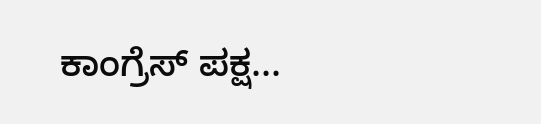ಕಾಂಗ್ರೆಸ್‌ ಪಕ್ಷ...